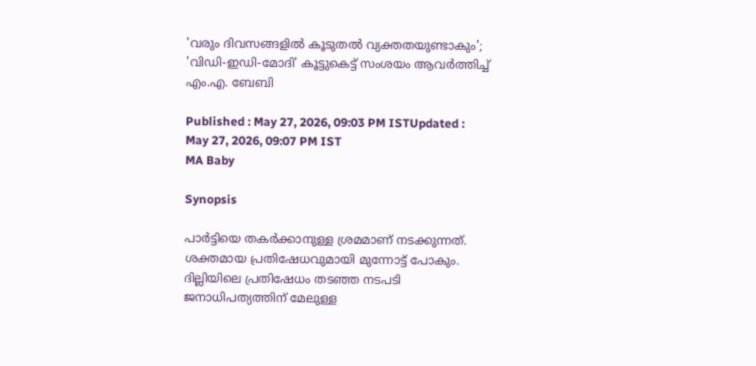'വരും ദിവസങ്ങളിൽ കൂടുതൽ വ്യക്തതയുണ്ടാകും'; 'വിഡി-ഇഡി-മോദി' കൂട്ടുകെട്ട് സംശയം ആവർത്തിച്ച് എം.എ. ബേബി

Published : May 27, 2026, 09:03 PM ISTUpdated : May 27, 2026, 09:07 PM IST
MA Baby

Synopsis

പാർട്ടിയെ തകർക്കാനുള്ള ശ്രമമാണ് നടക്കുന്നത്. ശക്തമായ പ്രതിഷേധവുമായി മുന്നോട്ട് പോകും. ദില്ലിയിലെ പ്രതിഷേധം തടഞ്ഞ നടപടി ജനാധിപത്യത്തിന് മേലുള്ള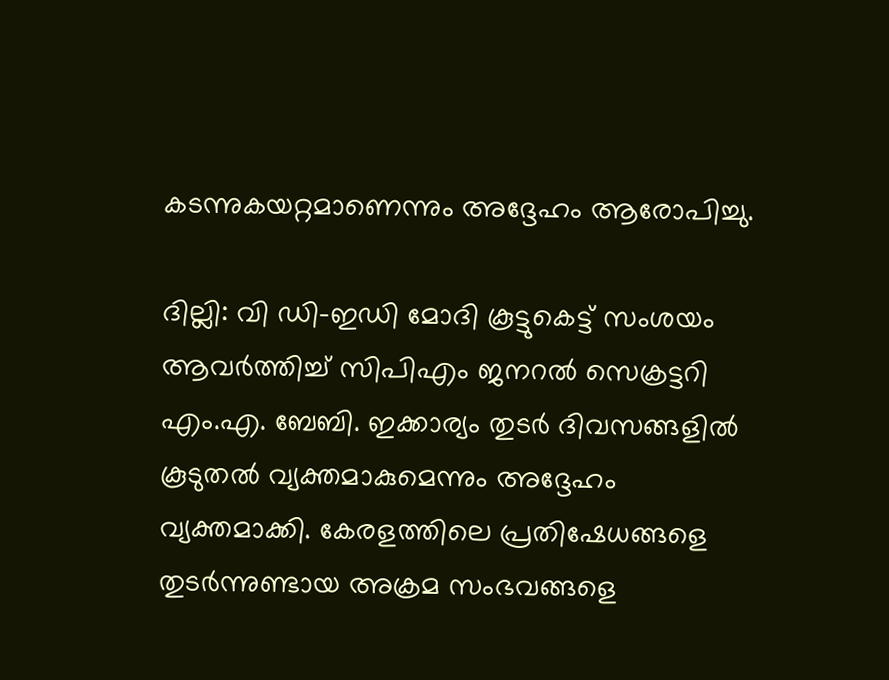കടന്നുകയറ്റമാണെന്നും അദ്ദേഹം ആരോപിച്ചു.

ദില്ലി: വി ഡി-ഇഡി മോദി കൂട്ടുകെട്ട് സംശയം ആവർത്തിച്ച് സിപിഎം ജനറൽ സെക്രട്ടറി എം.എ. ബേബി. ഇക്കാര്യം തുടർ ദിവസങ്ങളിൽ കൂടുതൽ വ്യക്തമാകുമെന്നും അദ്ദേഹം വ്യക്തമാക്കി. കേരളത്തിലെ പ്രതിഷേധങ്ങളെ തുടർന്നുണ്ടായ അക്രമ സംഭവങ്ങളെ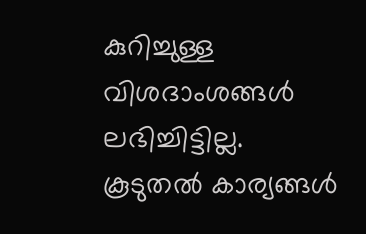കുറിച്ചുള്ള വിശദാംശങ്ങൾ ലഭിച്ചിട്ടില്ല. കൂടുതൽ കാര്യങ്ങൾ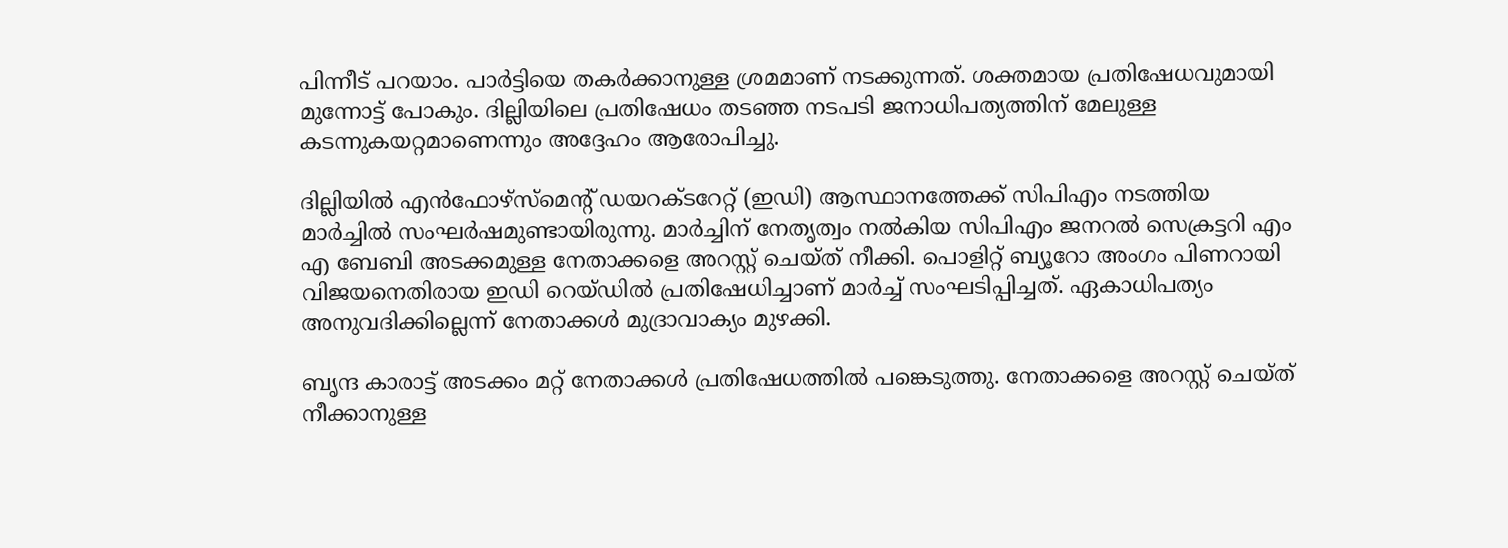പിന്നീട് പറയാം. പാർട്ടിയെ തകർക്കാനുള്ള ശ്രമമാണ് നടക്കുന്നത്. ശക്തമായ പ്രതിഷേധവുമായി മുന്നോട്ട് പോകും. ദില്ലിയിലെ പ്രതിഷേധം തടഞ്ഞ നടപടി ജനാധിപത്യത്തിന് മേലുള്ള കടന്നുകയറ്റമാണെന്നും അദ്ദേഹം ആരോപിച്ചു.

ദില്ലിയിൽ എൻഫോഴ്സ്മെൻ്റ് ഡയറക്ടറേറ്റ് (ഇഡി) ആസ്ഥാനത്തേക്ക് സിപിഎം നടത്തിയ മാർച്ചിൽ സംഘർഷമുണ്ടായിരുന്നു. മാർച്ചിന് നേതൃത്വം നൽകിയ സിപിഎം ജനറൽ സെക്രട്ടറി എം എ ബേബി അടക്കമുള്ള നേതാക്കളെ അറസ്റ്റ് ചെയ്ത് നീക്കി. പൊളിറ്റ് ബ്യൂറോ അംഗം പിണറായി വിജയനെതിരായ ഇഡി റെയ്ഡിൽ പ്രതിഷേധിച്ചാണ് മാർച്ച് സംഘടിപ്പിച്ചത്. ഏകാധിപത്യം അനുവദിക്കില്ലെന്ന് നേതാക്കൾ മുദ്രാവാക്യം മുഴക്കി.

ബൃന്ദ കാരാട്ട് അടക്കം മറ്റ് നേതാക്കൾ പ്രതിഷേധത്തിൽ പങ്കെടുത്തു. നേതാക്കളെ അറസ്റ്റ് ചെയ്ത് നീക്കാനുള്ള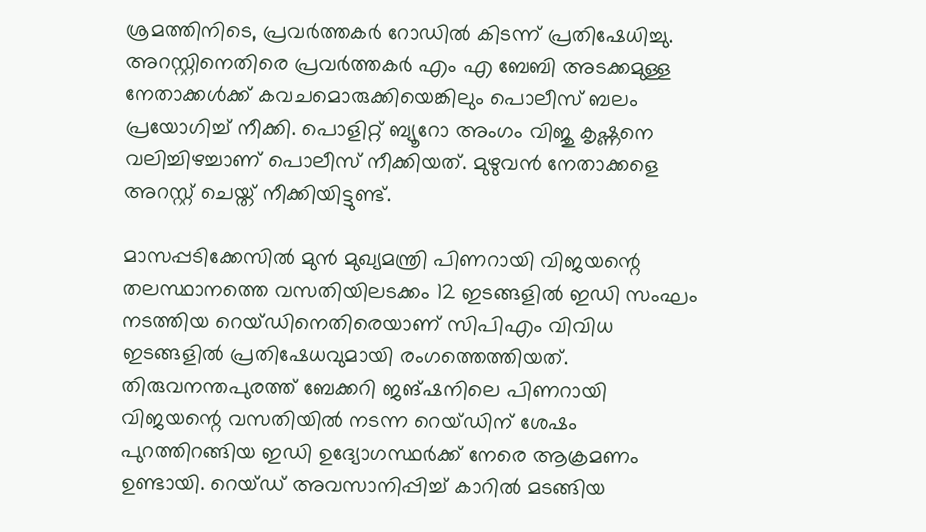ശ്രമത്തിനിടെ, പ്രവർത്തകർ റോഡിൽ കിടന്ന് പ്രതിഷേധിച്ചു. അറസ്റ്റിനെതിരെ പ്രവർത്തകർ എം എ ബേബി അടക്കമുള്ള നേതാക്കൾക്ക് കവചമൊരുക്കിയെങ്കിലും പൊലീസ് ബലം പ്രയോഗിച്ച് നീക്കി. പൊളിറ്റ് ബ്യൂറോ അംഗം വിജു കൃഷ്ണനെ വലിച്ചിഴച്ചാണ് പൊലീസ് നീക്കിയത്. മുഴുവൻ നേതാക്കളെ അറസ്റ്റ് ചെയ്ത് നീക്കിയിട്ടുണ്ട്.

മാസപ്പടിക്കേസിൽ മുൻ മുഖ്യമന്ത്രി പിണറായി വിജയന്റെ തലസ്ഥാനത്തെ വസതിയിലടക്കം 12 ഇടങ്ങളിൽ ഇഡി സംഘം നടത്തിയ റെയ്ഡിനെതിരെയാണ് സിപിഎം വിവിധ ഇടങ്ങളിൽ പ്രതിഷേധവുമായി രംഗത്തെത്തിയത്. തിരുവനന്തപുരത്ത് ബേക്കറി ജങ്ഷനിലെ പിണറായി വിജയന്റെ വസതിയിൽ നടന്ന റെയ്ഡിന് ശേഷം പുറത്തിറങ്ങിയ ഇഡി ഉദ്യോഗസ്ഥർക്ക് നേരെ ആക്രമണം ഉണ്ടായി. റെയ്ഡ് അവസാനിപ്പിച്ച് കാറിൽ മടങ്ങിയ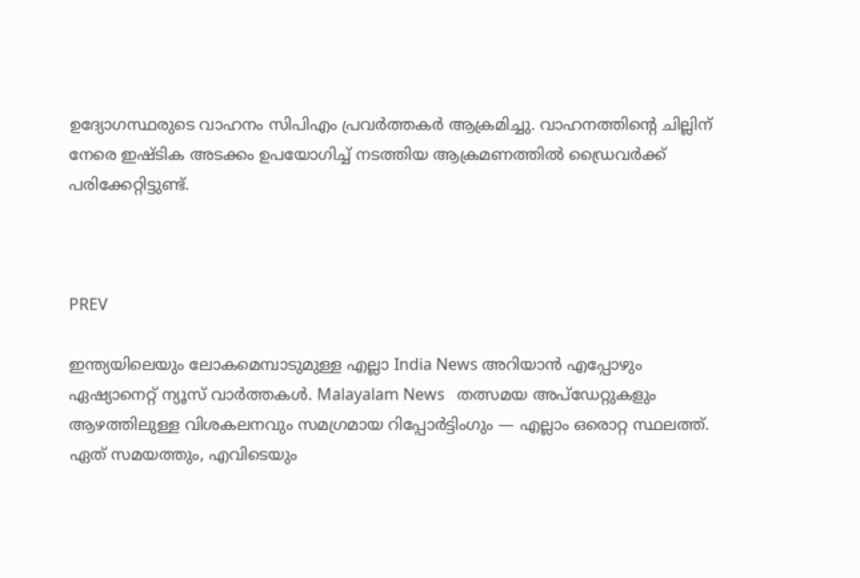ഉദ്യോഗസ്ഥരുടെ വാഹനം സിപിഎം പ്രവർത്തകർ ആക്രമിച്ചു. വാഹനത്തിൻ്റെ ചില്ലിന് നേരെ ഇഷ്ടിക അടക്കം ഉപയോഗിച്ച് നടത്തിയ ആക്രമണത്തിൽ ഡ്രൈവർക്ക് പരിക്കേറ്റിട്ടുണ്ട്.



PREV

ഇന്ത്യയിലെയും ലോകമെമ്പാടുമുള്ള എല്ലാ India News അറിയാൻ എപ്പോഴും ഏഷ്യാനെറ്റ് ന്യൂസ് വാർത്തകൾ. Malayalam News   തത്സമയ അപ്‌ഡേറ്റുകളും ആഴത്തിലുള്ള വിശകലനവും സമഗ്രമായ റിപ്പോർട്ടിംഗും — എല്ലാം ഒരൊറ്റ സ്ഥലത്ത്. ഏത് സമയത്തും, എവിടെയും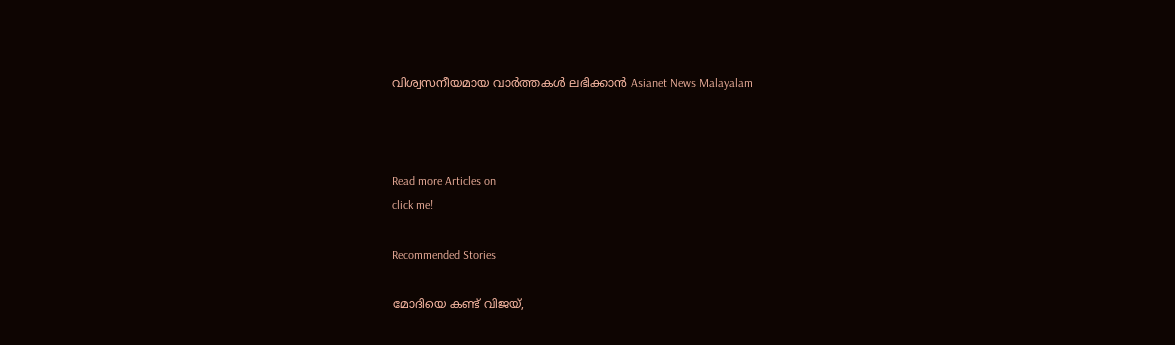വിശ്വസനീയമായ വാർത്തകൾ ലഭിക്കാൻ Asianet News Malayalam



Read more Articles on
click me!

Recommended Stories

മോദിയെ കണ്ട് വിജയ്,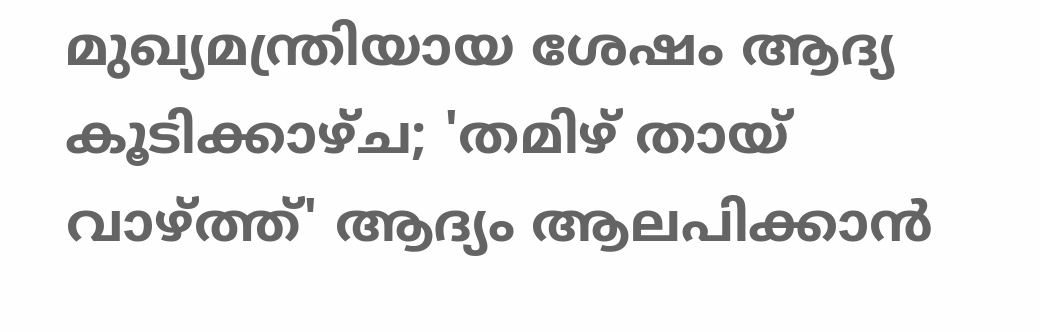മുഖ്യമന്ത്രിയായ ശേഷം ആദ്യ കൂടിക്കാഴ്ച; 'തമിഴ് തായ് വാഴ്ത്ത്' ആദ്യം ആലപിക്കാൻ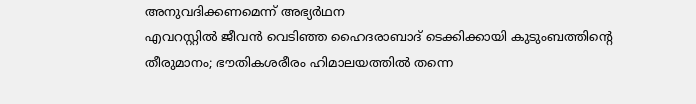അനുവദിക്കണമെന്ന് അഭ്യർഥന
എവറസ്റ്റിൽ ജീവൻ വെടിഞ്ഞ ഹൈദരാബാദ് ടെക്കിക്കായി കുടുംബത്തിന്‍റെ തീരുമാനം; ഭൗതികശരീരം ഹിമാലയത്തിൽ തന്നെ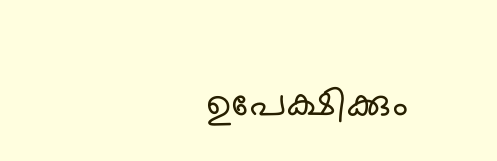ഉപേക്ഷിക്കും